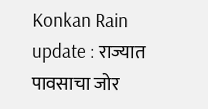Konkan Rain update : राज्यात पावसाचा जोर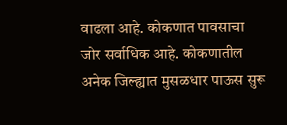वाढला आहे. कोकणात पावसाचा जोर सर्वाधिक आहे. कोकणातील अनेक जिल्ह्यात मुसळधार पाऊस सुरू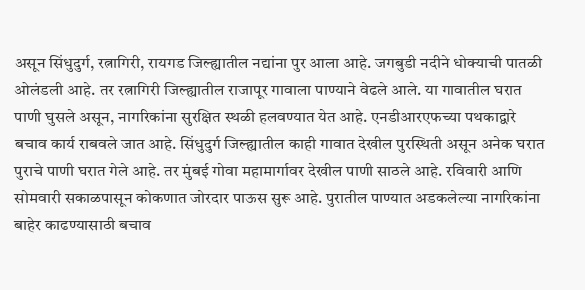असून सिंधुदुर्ग, रत्नागिरी, रायगड जिल्ह्यातील नद्यांना पुर आला आहे. जगबुडी नदीने धोक्याची पातळी ओलंडली आहे. तर रत्नागिरी जिल्ह्यातील राजापूर गावाला पाण्याने वेढले आले. या गावातील घरात पाणी घुसले असून, नागरिकांना सुरक्षित स्थळी हलवण्यात येत आहे. एनडीआरएफच्या पथकाद्वारे बचाव कार्य राबवले जात आहे. सिंधुदुर्ग जिल्ह्यातील काही गावात देखील पुरस्थिती असून अनेक घरात पुराचे पाणी घरात गेले आहे. तर मुंबई गोवा महामार्गावर देखील पाणी साठले आहे. रविवारी आणि सोमवारी सकाळपासून कोकणात जोरदार पाऊस सुरू आहे. पुरातील पाण्यात अडकलेल्या नागरिकांना बाहेर काढण्यासाठी बचाव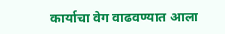कार्याचा वेग वाढवण्यात आला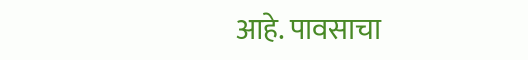आहे. पावसाचा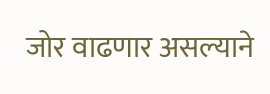जोर वाढणार असल्याने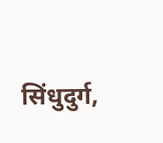सिंधुदुर्ग,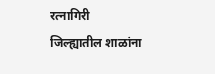रत्नागिरी जिल्ह्यातील शाळांना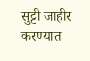सुट्टी जाहीर करण्यात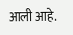आली आहे.